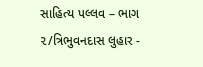સાહિત્ય પલ્લવ – ભાગ ૨/ત્રિભુવનદાસ લુહાર -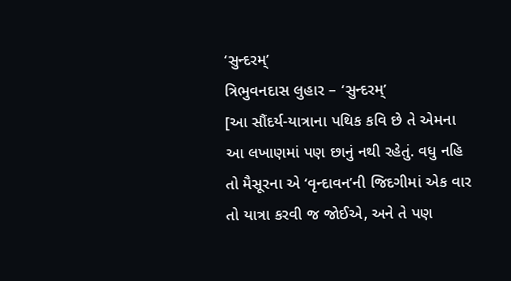‘સુન્દરમ્’
ત્રિભુવનદાસ લુહાર – ‘સુન્દરમ્’
[આ સૌંદર્ય-યાત્રાના પથિક કવિ છે તે એમના આ લખાણમાં પણ છાનું નથી રહેતું. વધુ નહિ તો મૈસૂરના એ ‘વૃન્દાવન’ની જિદગીમાં એક વાર તો યાત્રા કરવી જ જોઈએ, અને તે પણ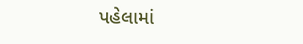પહેલામાં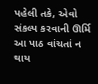પહેલી તકે, એવો સંકલ્પ કરવાની ઊર્મિ આ પાઠ વાંચતાં ન થાય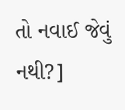તો નવાઈ જેવું નથી?]